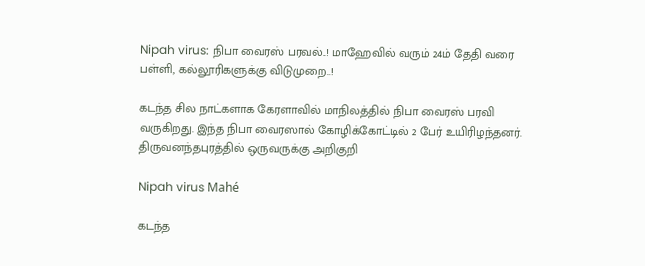Nipah virus: நிபா வைரஸ் பரவல்..! மாஹேவில் வரும் 24ம் தேதி வரை பள்ளி, கல்லூரிகளுக்கு விடுமுறை..!

கடந்த சில நாட்களாக கேரளாவில் மாநிலத்தில் நிபா வைரஸ் பரவி வருகிறது. இந்த நிபா வைரஸால் கோழிக்கோட்டில் 2 பேர் உயிரிழந்தனர். திருவனந்தபுரத்தில் ஒருவருக்கு அறிகுறி

Nipah virus Mahé

கடந்த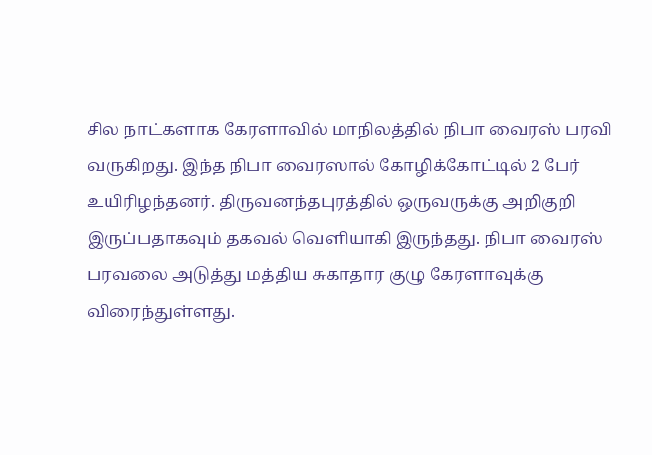சில நாட்களாக கேரளாவில் மாநிலத்தில் நிபா வைரஸ் பரவி வருகிறது. இந்த நிபா வைரஸால் கோழிக்கோட்டில் 2 பேர் உயிரிழந்தனர். திருவனந்தபுரத்தில் ஒருவருக்கு அறிகுறி இருப்பதாகவும் தகவல் வெளியாகி இருந்தது. நிபா வைரஸ் பரவலை அடுத்து மத்திய சுகாதார குழு கேரளாவுக்கு விரைந்துள்ளது.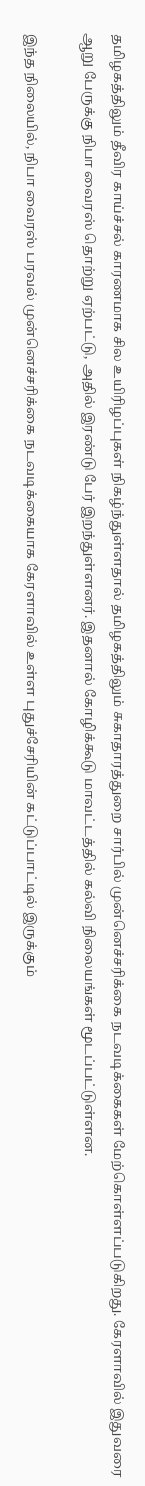தமிழகத்திலும் தீவிர காய்ச்சல் காரணமாக சில உயிரிழப்புகள் நிகழ்ந்துள்ளதால் தமிழகத்திலும் சுகாதாரத்துறை சார்பில் முன்னெச்சரிக்கை நடவடிக்கைகள் மேற்கொள்ளப்படுகிறது. கேரளாவில் இதுவரை ஆறு பேருக்கு நிபா வைரஸ் தொற்று ஏற்பட்டு, அதில் இரண்டு பேர் இறந்துள்ளனர். இதனால் கோழிக்கூடு மாவட்டத்தில் கல்வி நிலையங்கள் மூடப்பட்டுள்ளன.

இந்த நிலையில், நிபா வைரஸ் பரவல் முன்னெச்சரிக்கை நடவடிக்கையாக கேரளாவில் உள்ள புதுச்சேரியின் கட்டுப்பாட்டில் இருக்கும்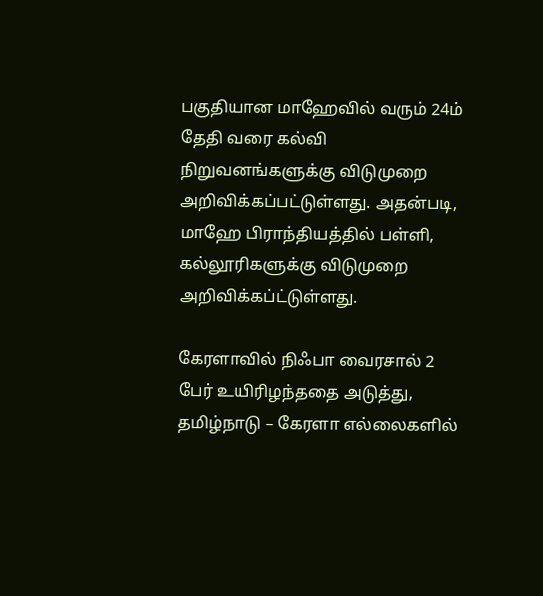பகுதியான மாஹேவில் வரும் 24ம் தேதி வரை கல்வி நிறுவனங்களுக்கு விடுமுறை அறிவிக்கப்பட்டுள்ளது. அதன்படி, மாஹே பிராந்தியத்தில் பள்ளி, கல்லூரிகளுக்கு விடுமுறை அறிவிக்கப்ட்டுள்ளது.

கேரளாவில் நிஃபா வைரசால் 2 பேர் உயிரிழந்ததை அடுத்து, தமிழ்நாடு – கேரளா எல்லைகளில்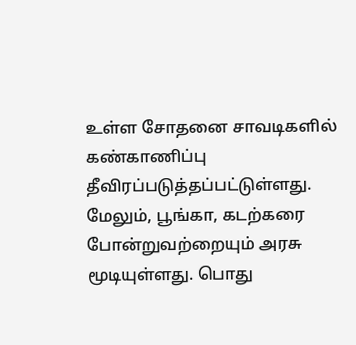உள்ள சோதனை சாவடிகளில் கண்காணிப்பு தீவிரப்படுத்தப்பட்டுள்ளது. மேலும், பூங்கா, கடற்கரை போன்றுவற்றையும் அரசு மூடியுள்ளது. பொது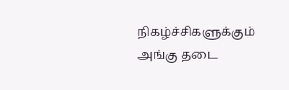நிகழ்ச்சிகளுக்கும் அங்கு தடை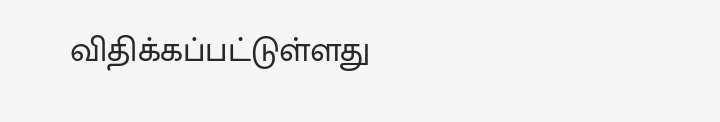விதிக்கப்பட்டுள்ளது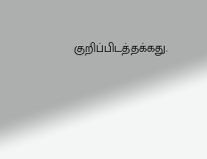குறிப்பிடத்தக்கது.